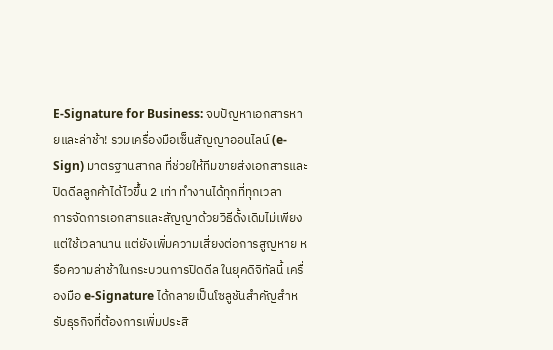E-Signature for Business: จบปัญหาเอกสารหายและล่าช้า! รวมเครื่องมือเซ็นสัญญาออนไลน์ (e-Sign) มาตรฐานสากล ที่ช่วยให้ทีมขายส่งเอกสารและปิดดีลลูกค้าได้ไวขึ้น 2 เท่า ทำงานได้ทุกที่ทุกเวลา
การจัดการเอกสารและสัญญาด้วยวิธีดั้งเดิมไม่เพียงแต่ใช้เวลานาน แต่ยังเพิ่มความเสี่ยงต่อการสูญหาย หรือความล่าช้าในกระบวนการปิดดีล ในยุคดิจิทัลนี้ เครื่องมือ e-Signature ได้กลายเป็นโซลูชันสำคัญสำหรับธุรกิจที่ต้องการเพิ่มประสิ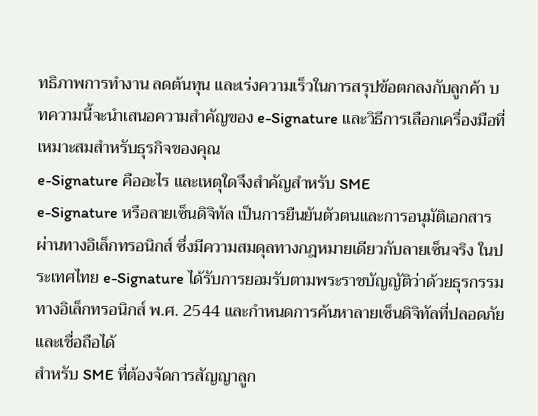ทธิภาพการทำงาน ลดต้นทุน และเร่งความเร็วในการสรุปข้อตกลงกับลูกค้า บทความนี้จะนำเสนอความสำคัญของ e-Signature และวิธีการเลือกเครื่องมือที่เหมาะสมสำหรับธุรกิจของคุณ
e-Signature คืออะไร และเหตุใดจึงสำคัญสำหรับ SME
e-Signature หรือลายเซ็นดิจิทัล เป็นการยืนยันตัวตนและการอนุมัติเอกสารผ่านทางอิเล็กทรอนิกส์ ซึ่งมีความสมดุลทางกฎหมายเดียวกับลายเซ็นจริง ในประเทศไทย e-Signature ได้รับการยอมรับตามพระราชบัญญัติว่าด้วยธุรกรรมทางอิเล็กทรอนิกส์ พ.ศ. 2544 และกำหนดการค้นหาลายเซ็นดิจิทัลที่ปลอดภัยและเชื่อถือได้
สำหรับ SME ที่ต้องจัดการสัญญาลูก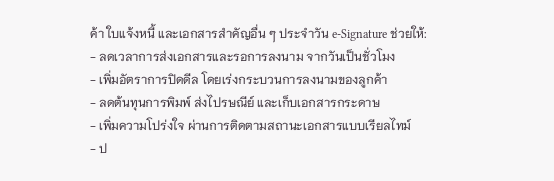ค้า ใบแจ้งหนี้ และเอกสารสำคัญอื่น ๆ ประจำวัน e-Signature ช่วยให้:
- ลดเวลาการส่งเอกสารและรอการลงนาม จากวันเป็นชั่วโมง
- เพิ่มอัตราการปิดดีล โดยเร่งกระบวนการลงนามของลูกค้า
- ลดต้นทุนการพิมพ์ ส่งไปรษณีย์ และเก็บเอกสารกระดาษ
- เพิ่มความโปร่งใจ ผ่านการติดตามสถานะเอกสารแบบเรียลไทม์
- ป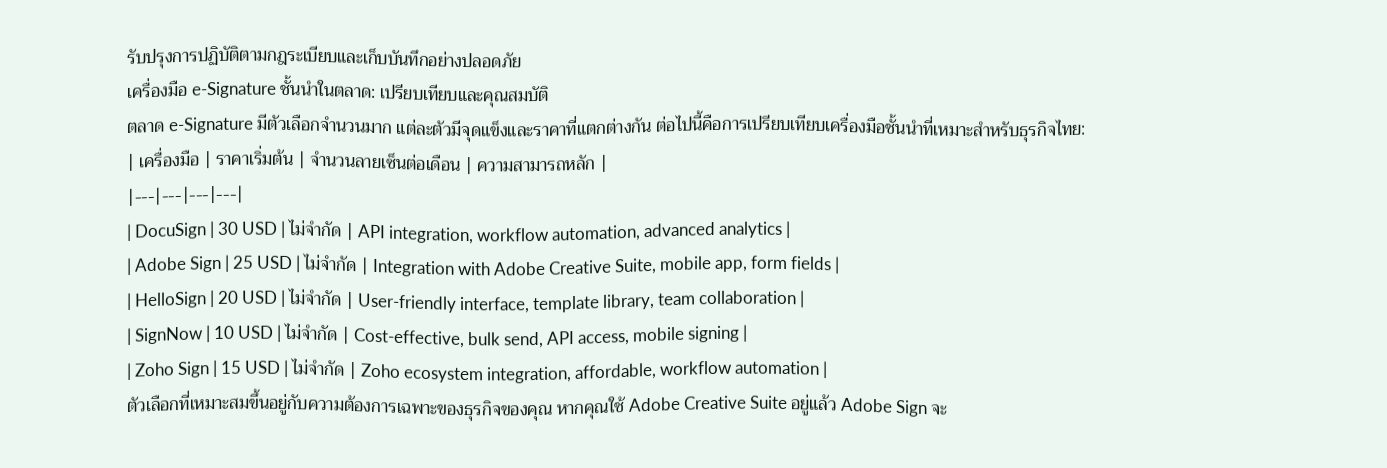รับปรุงการปฏิบัติตามกฎระเบียบและเก็บบันทึกอย่างปลอดภัย
เครื่องมือ e-Signature ชั้นนำในตลาด: เปรียบเทียบและคุณสมบัติ
ตลาด e-Signature มีตัวเลือกจำนวนมาก แต่ละตัวมีจุดแข็งและราคาที่แตกต่างกัน ต่อไปนี้คือการเปรียบเทียบเครื่องมือชั้นนำที่เหมาะสำหรับธุรกิจไทย:
| เครื่องมือ | ราคาเริ่มต้น | จำนวนลายเซ็นต่อเดือน | ความสามารถหลัก |
|---|---|---|---|
| DocuSign | 30 USD | ไม่จำกัด | API integration, workflow automation, advanced analytics |
| Adobe Sign | 25 USD | ไม่จำกัด | Integration with Adobe Creative Suite, mobile app, form fields |
| HelloSign | 20 USD | ไม่จำกัด | User-friendly interface, template library, team collaboration |
| SignNow | 10 USD | ไม่จำกัด | Cost-effective, bulk send, API access, mobile signing |
| Zoho Sign | 15 USD | ไม่จำกัด | Zoho ecosystem integration, affordable, workflow automation |
ตัวเลือกที่เหมาะสมขึ้นอยู่กับความต้องการเฉพาะของธุรกิจของคุณ หากคุณใช้ Adobe Creative Suite อยู่แล้ว Adobe Sign จะ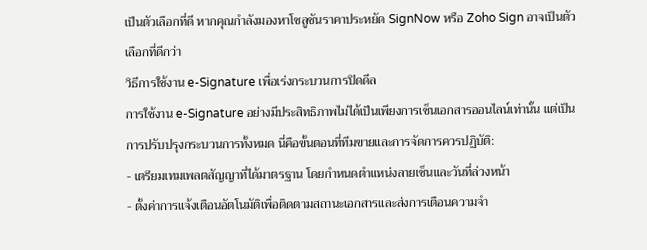เป็นตัวเลือกที่ดี หากคุณกำลังมองหาโซลูชันราคาประหยัด SignNow หรือ Zoho Sign อาจเป็นตัวเลือกที่ดีกว่า
วิธีการใช้งาน e-Signature เพื่อเร่งกระบวนการปิดดีล
การใช้งาน e-Signature อย่างมีประสิทธิภาพไม่ได้เป็นเพียงการเซ็นเอกสารออนไลน์เท่านั้น แต่เป็นการปรับปรุงกระบวนการทั้งหมด นี่คือขั้นตอนที่ทีมขายและการจัดการควรปฏิบัติ:
- เตรียมเทมเพลตสัญญาที่ได้มาตรฐาน โดยกำหนดตำแหน่งลายเซ็นและวันที่ล่วงหน้า
- ตั้งค่าการแจ้งเตือนอัตโนมัติเพื่อติดตามสถานะเอกสารและส่งการเตือนความจำ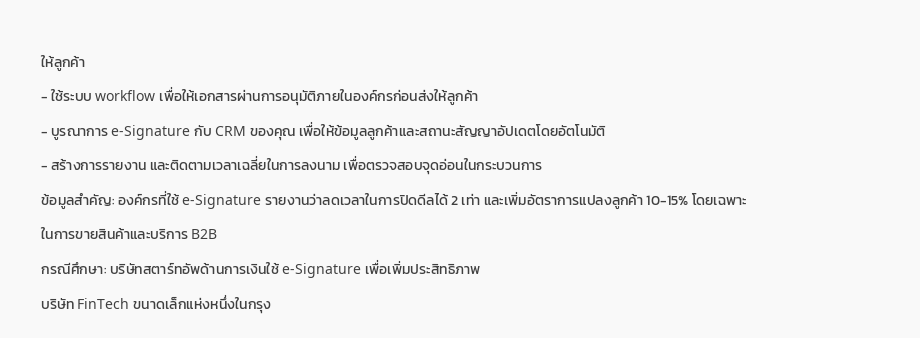ให้ลูกค้า
- ใช้ระบบ workflow เพื่อให้เอกสารผ่านการอนุมัติภายในองค์กรก่อนส่งให้ลูกค้า
- บูรณาการ e-Signature กับ CRM ของคุณ เพื่อให้ข้อมูลลูกค้าและสถานะสัญญาอัปเดตโดยอัตโนมัติ
- สร้างการรายงาน และติดตามเวลาเฉลี่ยในการลงนาม เพื่อตรวจสอบจุดอ่อนในกระบวนการ
ข้อมูลสำคัญ: องค์กรที่ใช้ e-Signature รายงานว่าลดเวลาในการปิดดีลได้ 2 เท่า และเพิ่มอัตราการแปลงลูกค้า 10-15% โดยเฉพาะในการขายสินค้าและบริการ B2B
กรณีศึกษา: บริษัทสตาร์ทอัพด้านการเงินใช้ e-Signature เพื่อเพิ่มประสิทธิภาพ
บริษัท FinTech ขนาดเล็กแห่งหนึ่งในกรุง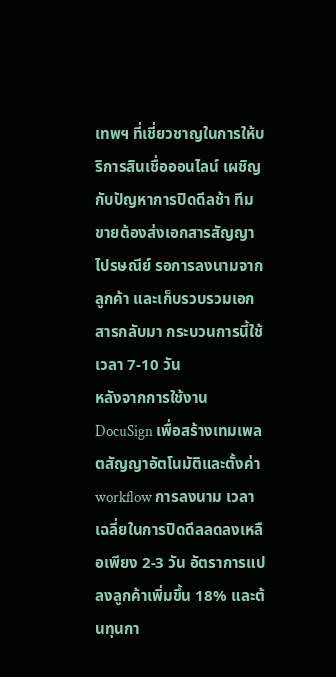เทพฯ ที่เชี่ยวชาญในการให้บริการสินเชื่อออนไลน์ เผชิญกับปัญหาการปิดดีลช้า ทีมขายต้องส่งเอกสารสัญญาไปรษณีย์ รอการลงนามจากลูกค้า และเก็บรวบรวมเอกสารกลับมา กระบวนการนี้ใช้เวลา 7-10 วัน
หลังจากการใช้งาน DocuSign เพื่อสร้างเทมเพลตสัญญาอัตโนมัติและตั้งค่า workflow การลงนาม เวลาเฉลี่ยในการปิดดีลลดลงเหลือเพียง 2-3 วัน อัตราการแปลงลูกค้าเพิ่มขึ้น 18% และต้นทุนกา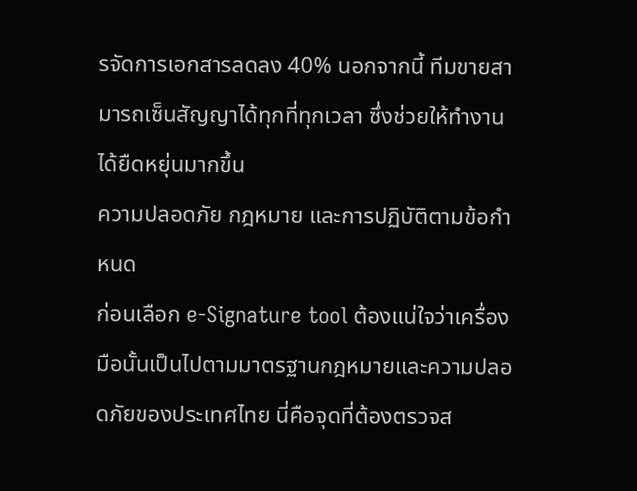รจัดการเอกสารลดลง 40% นอกจากนี้ ทีมขายสามารถเซ็นสัญญาได้ทุกที่ทุกเวลา ซึ่งช่วยให้ทำงานได้ยืดหยุ่นมากขึ้น
ความปลอดภัย กฎหมาย และการปฏิบัติตามข้อกำหนด
ก่อนเลือก e-Signature tool ต้องแน่ใจว่าเครื่องมือนั้นเป็นไปตามมาตรฐานกฎหมายและความปลอดภัยของประเทศไทย นี่คือจุดที่ต้องตรวจส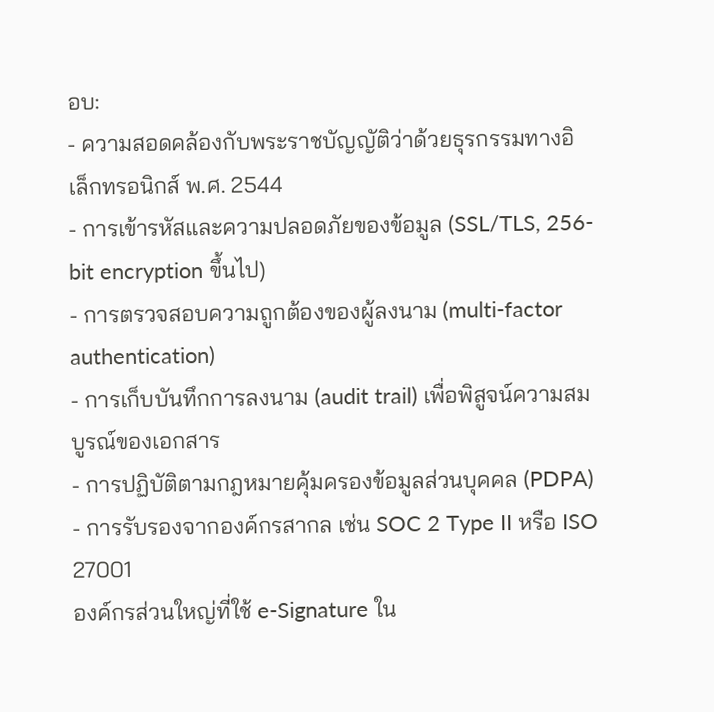อบ:
- ความสอดคล้องกับพระราชบัญญัติว่าด้วยธุรกรรมทางอิเล็กทรอนิกส์ พ.ศ. 2544
- การเข้ารหัสและความปลอดภัยของข้อมูล (SSL/TLS, 256-bit encryption ขึ้นไป)
- การตรวจสอบความถูกต้องของผู้ลงนาม (multi-factor authentication)
- การเก็บบันทึกการลงนาม (audit trail) เพื่อพิสูจน์ความสมบูรณ์ของเอกสาร
- การปฏิบัติตามกฎหมายคุ้มครองข้อมูลส่วนบุคคล (PDPA)
- การรับรองจากองค์กรสากล เช่น SOC 2 Type II หรือ ISO 27001
องค์กรส่วนใหญ่ที่ใช้ e-Signature ใน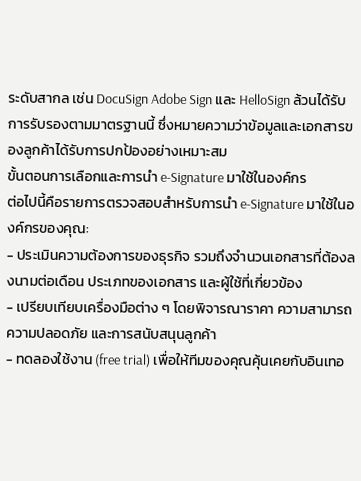ระดับสากล เช่น DocuSign Adobe Sign และ HelloSign ล้วนได้รับการรับรองตามมาตรฐานนี้ ซึ่งหมายความว่าข้อมูลและเอกสารของลูกค้าได้รับการปกป้องอย่างเหมาะสม
ขั้นตอนการเลือกและการนำ e-Signature มาใช้ในองค์กร
ต่อไปนี้คือรายการตรวจสอบสำหรับการนำ e-Signature มาใช้ในองค์กรของคุณ:
- ประเมินความต้องการของธุรกิจ รวมถึงจำนวนเอกสารที่ต้องลงนามต่อเดือน ประเภทของเอกสาร และผู้ใช้ที่เกี่ยวข้อง
- เปรียบเทียบเครื่องมือต่าง ๆ โดยพิจารณาราคา ความสามารถ ความปลอดภัย และการสนับสนุนลูกค้า
- ทดลองใช้งาน (free trial) เพื่อให้ทีมของคุณคุ้นเคยกับอินเทอ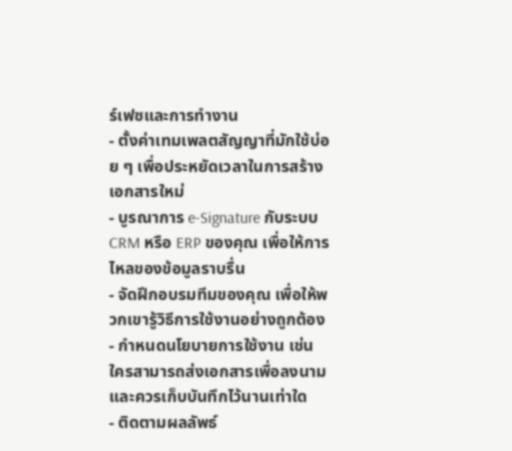ร์เฟซและการทำงาน
- ตั้งค่าเทมเพลตสัญญาที่มักใช้บ่อย ๆ เพื่อประหยัดเวลาในการสร้างเอกสารใหม่
- บูรณาการ e-Signature กับระบบ CRM หรือ ERP ของคุณ เพื่อให้การไหลของข้อมูลราบรื่น
- จัดฝึกอบรมทีมของคุณ เพื่อให้พวกเขารู้วิธีการใช้งานอย่างถูกต้อง
- กำหนดนโยบายการใช้งาน เช่น ใครสามารถส่งเอกสารเพื่อลงนาม และควรเก็บบันทึกไว้นานเท่าใด
- ติดตามผลลัพธ์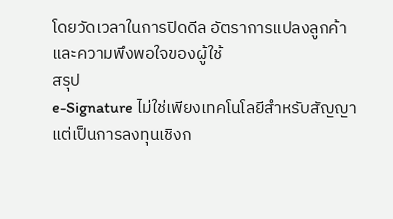โดยวัดเวลาในการปิดดีล อัตราการแปลงลูกค้า และความพึงพอใจของผู้ใช้
สรุป
e-Signature ไม่ใช่เพียงเทคโนโลยีสำหรับสัญญา แต่เป็นการลงทุนเชิงก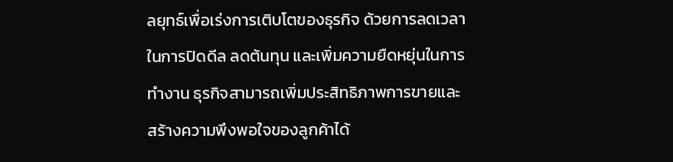ลยุทธ์เพื่อเร่งการเติบโตของธุรกิจ ด้วยการลดเวลาในการปิดดีล ลดต้นทุน และเพิ่มความยืดหยุ่นในการทำงาน ธุรกิจสามารถเพิ่มประสิทธิภาพการขายและสร้างความพึงพอใจของลูกค้าได้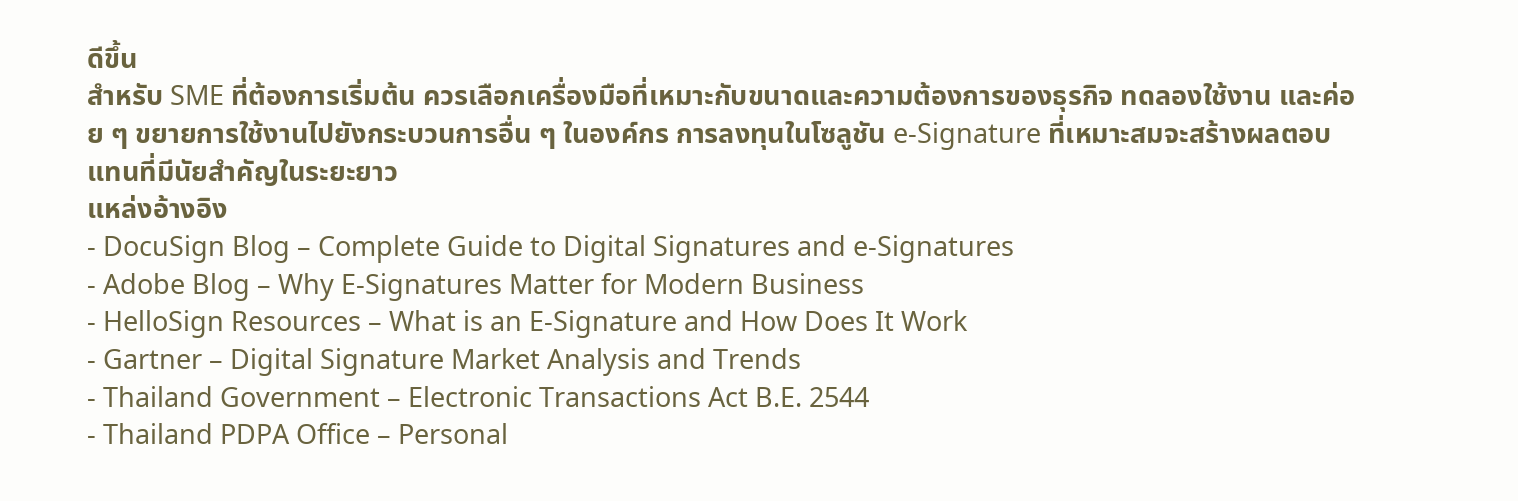ดีขึ้น
สำหรับ SME ที่ต้องการเริ่มต้น ควรเลือกเครื่องมือที่เหมาะกับขนาดและความต้องการของธุรกิจ ทดลองใช้งาน และค่อย ๆ ขยายการใช้งานไปยังกระบวนการอื่น ๆ ในองค์กร การลงทุนในโซลูชัน e-Signature ที่เหมาะสมจะสร้างผลตอบแทนที่มีนัยสำคัญในระยะยาว
แหล่งอ้างอิง
- DocuSign Blog – Complete Guide to Digital Signatures and e-Signatures
- Adobe Blog – Why E-Signatures Matter for Modern Business
- HelloSign Resources – What is an E-Signature and How Does It Work
- Gartner – Digital Signature Market Analysis and Trends
- Thailand Government – Electronic Transactions Act B.E. 2544
- Thailand PDPA Office – Personal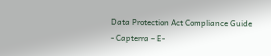Data Protection Act Compliance Guide
- Capterra – E-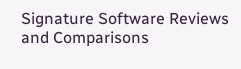Signature Software Reviews and Comparisons